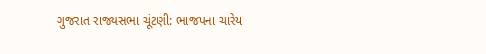ગુજરાત રાજ્યસભા ચૂંટણી: ભાજપના ચારેય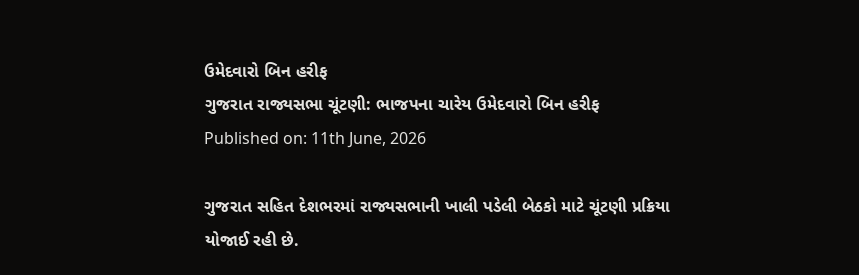ઉમેદવારો બિન હરીફ
ગુજરાત રાજ્યસભા ચૂંટણી: ભાજપના ચારેય ઉમેદવારો બિન હરીફ
Published on: 11th June, 2026

ગુજરાત સહિત દેશભરમાં રાજ્યસભાની ખાલી પડેલી બેઠકો માટે ચૂંટણી પ્રક્રિયા યોજાઈ રહી છે.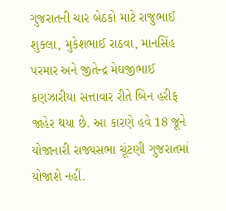ગુજરાતની ચાર બેઠકો માટે રાજુભાઈ શુક્લા, મુકેશભાઈ રાઠવા, માનસિંહ પરમાર અને જીતેન્દ્ર મેઘજીભાઈ કણઝારીયા સત્તાવાર રીતે બિન હરીફ જાહેર થયા છે. આ કારણે હવે 18 જૂને યોજાનારી રાજ્યસભા ચૂંટણી ગુજરાતમાં યોજાશે નહીં.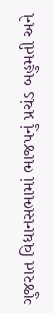ગુજરાત વિધાનસભામાં ભાજપનું પ્રચંડ બહુમતી અને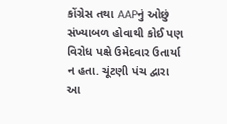કોંગ્રેસ તથા AAPનું ઓછું સંખ્યાબળ હોવાથી કોઈ પણ વિરોધ પક્ષે ઉમેદવાર ઉતાર્યા ન હતા. ચૂંટણી પંચ દ્વારા આ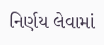નિર્ણય લેવામાં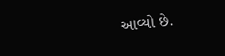આવ્યો છે.